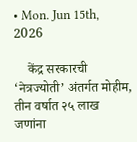• Mon. Jun 15th, 2026

    केंद्र सरकारची ‘नेत्रज्योती’ अंतर्गत मोहीम, तीन वर्षात २५ लाख जणांना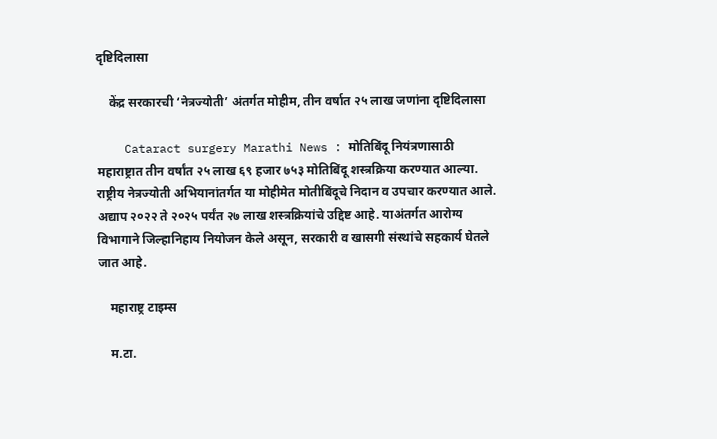दृष्टिदिलासा

    केंद्र सरकारची ‘नेत्रज्योती’ अंतर्गत मोहीम, तीन वर्षात २५ लाख जणांना दृष्टिदिलासा

    Cataract surgery Marathi News : मोतिबिंदू नियंत्रणासाठी महाराष्ट्रात तीन वर्षांत २५ लाख ६९ हजार ७५३ मोतिबिंदू शस्त्रक्रिया करण्यात आल्या. राष्ट्रीय नेत्रज्योती अभियानांतर्गत या मोहीमेत मोतीबिंदूचे निदान व उपचार करण्यात आले. अद्याप २०२२ ते २०२५ पर्यंत २७ लाख शस्त्रक्रियांचे उद्दिष्ट आहे. याअंतर्गत आरोग्य विभागाने जिल्हानिहाय नियोजन केले असून, सरकारी व खासगी संस्थांचे सहकार्य घेतले जात आहे.

    महाराष्ट्र टाइम्स

    म.टा.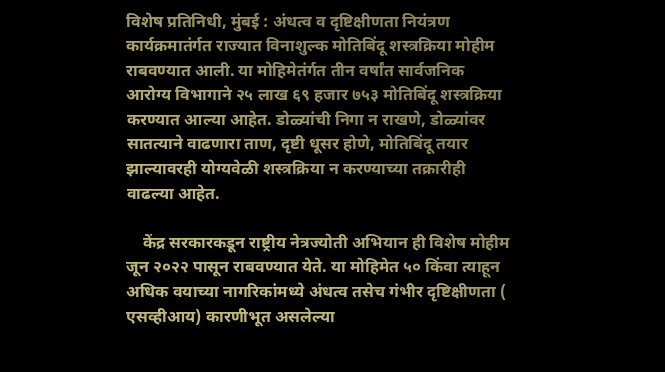विशेष प्रतिनिधी, मुंबई : अंधत्व व दृष्टिक्षीणता नियंत्रण कार्यक्रमातंर्गत राज्यात विनाशुल्क मोतिबिंदू शस्त्रक्रिया मोहीम राबवण्यात आली. या मोहिमेतंर्गत तीन वर्षांत सार्वजनिक आरोग्य विभागाने २५ लाख ६९ हजार ७५३ मोतिबिंदू शस्त्रक्रिया करण्यात आल्या आहेत. डोळ्यांची निगा न राखणे, डोळ्यांवर सातत्याने वाढणारा ताण, दृष्टी धूसर होणे, मोतिबिंदू तयार झाल्यावरही योग्यवेळी शस्त्रक्रिया न करण्याच्या तक्रारीही वाढल्या आहेत.

    केंद्र सरकारकडून राष्ट्रीय नेत्रज्योती अभियान ही विशेष मोहीम जून २०२२ पासून राबवण्यात येते. या मोहिमेत ५० किंवा त्याहून अधिक वयाच्या नागरिकांमध्ये अंधत्व तसेच गंभीर दृष्टिक्षीणता ( एसव्हीआय) कारणीभूत असलेल्या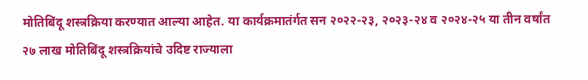मोतिबिंदू शस्त्रक्रिया करण्यात आल्या आहेत. या कार्यक्रमातंर्गत सन २०२२-२३, २०२३-२४ व २०२४-२५ या तीन वर्षांत २७ लाख मोतिबिंदू शस्त्रक्रियांचे उदिष्ट राज्याला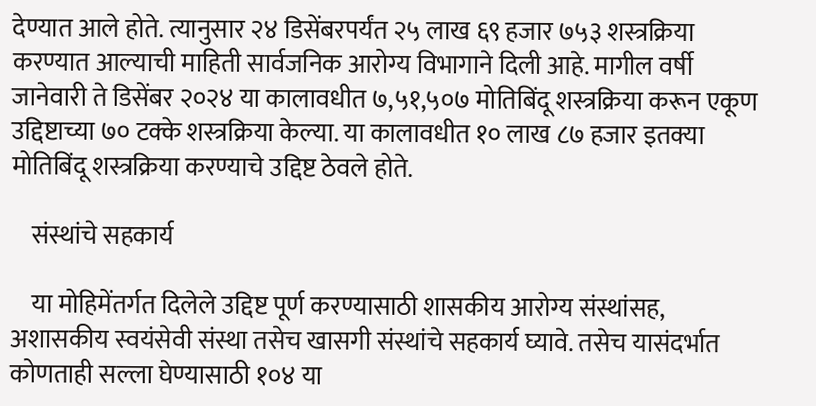देण्यात आले होते. त्यानुसार २४ डिसेंबरपर्यंत २५ लाख ६९ हजार ७५३ शस्त्रक्रिया करण्यात आल्याची माहिती सार्वजनिक आरोग्य विभागाने दिली आहे. मागील वर्षी जानेवारी ते डिसेंबर २०२४ या कालावधीत ७,५१,५०७ मोतिबिंदू शस्त्रक्रिया करून एकूण उद्दिष्टाच्या ७० टक्के शस्त्रक्रिया केल्या. या कालावधीत १० लाख ८७ हजार इतक्या मोतिबिंदू शस्त्रक्रिया करण्याचे उद्दिष्ट ठेवले होते.

    संस्थांचे सहकार्य

    या मोहिमेंतर्गत दिलेले उद्दिष्ट पूर्ण करण्यासाठी शासकीय आरोग्य संस्थांसह, अशासकीय स्वयंसेवी संस्था तसेच खासगी संस्थांचे सहकार्य घ्यावे. तसेच यासंदर्भात कोणताही सल्ला घेण्यासाठी १०४ या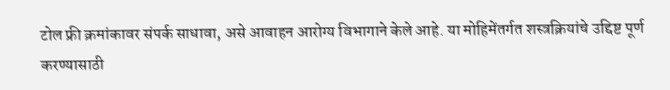टोल फ्री क्रमांकावर संपर्क साधावा, असे आवाहन आरोग्य विभागाने केले आहे. या मोहिमेंतर्गत शस्त्रक्रियांचे उद्दिष्ट पूर्ण करण्यासाठी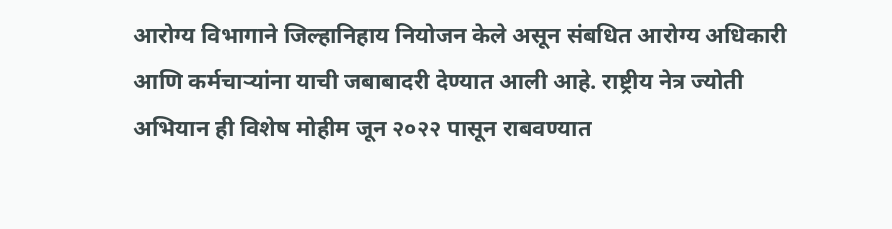आरोग्य विभागाने जिल्हानिहाय नियोजन केले असून संबधित आरोग्य अधिकारी आणि कर्मचाऱ्यांना याची जबाबादरी देण्यात आली आहे. राष्ट्रीय नेत्र ज्योती अभियान ही विशेष मोहीम जून २०२२ पासून राबवण्यात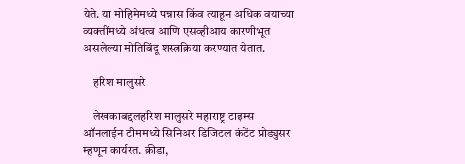येते. या मोहिमेमध्ये पन्नास किंव त्याहून अधिक वयाच्या व्यक्तींमध्ये अंधत्व आणि एसव्हीआय कारणीभूत असलेल्या मोतिबिंदू शस्त्रक्रिया करण्यात येतात.

    हरिश मालुसरे

    लेखकाबद्दलहरिश मालुसरे महाराष्ट्र टाइम्स ऑनलाईन टीममध्ये सिनिअर डिजिटल कंटेंट प्रोड्युसर म्हणून कार्यरत. क्रीडा,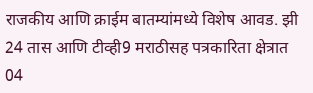राजकीय आणि क्राईम बातम्यांमध्ये विशेष आवड. झी 24 तास आणि टीव्ही9 मराठीसह पत्रकारिता क्षेत्रात 04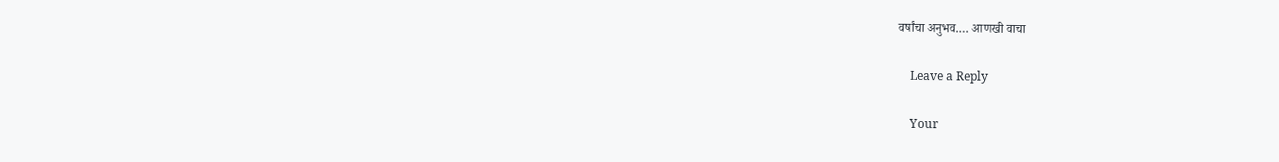वर्षांचा अनुभव.… आणखी वाचा

    Leave a Reply

    Your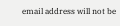email address will not be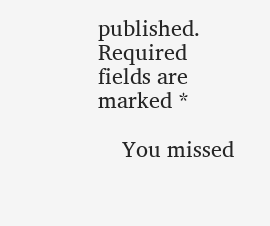published. Required fields are marked *

    You missed